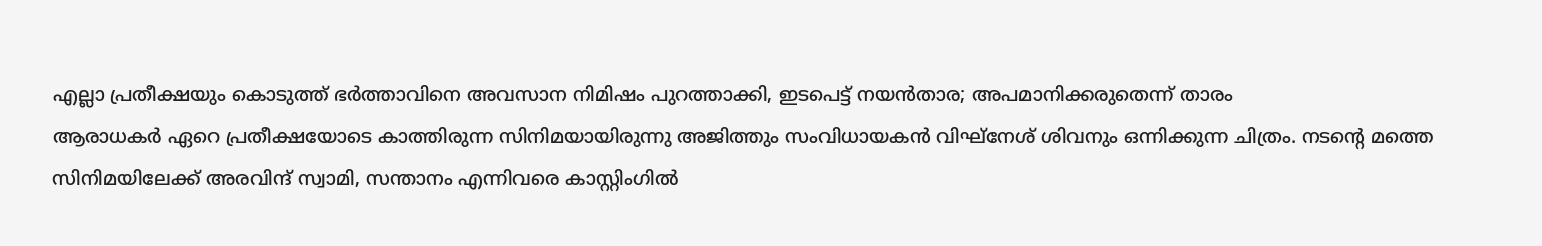എല്ലാ പ്രതീക്ഷയും കൊടുത്ത് ഭർത്താവിനെ അവസാന നിമിഷം പുറത്താക്കി, ഇടപെട്ട് നയൻതാര; അപമാനിക്കരുതെന്ന് താരം
ആരാധകർ ഏറെ പ്രതീക്ഷയോടെ കാത്തിരുന്ന സിനിമയായിരുന്നു അജിത്തും സംവിധായകൻ വിഘ്നേശ് ശിവനും ഒന്നിക്കുന്ന ചിത്രം. നടന്റെ മത്തെ സിനിമയിലേക്ക് അരവിന്ദ് സ്വാമി, സന്താനം എന്നിവരെ കാസ്റ്റിംഗിൽ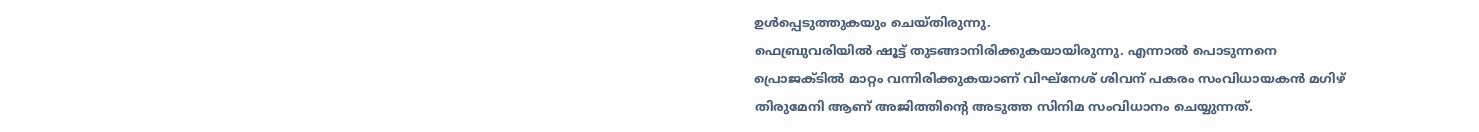ഉൾപ്പെടുത്തുകയും ചെയ്തിരുന്നു.
ഫെബ്രുവരിയിൽ ഷൂട്ട് തുടങ്ങാനിരിക്കുകയായിരുന്നു. എന്നാൽ പൊടുന്നനെ പ്രൊജക്ടിൽ മാറ്റം വന്നിരിക്കുകയാണ് വിഘ്നേശ് ശിവന് പകരം സംവിധായകൻ മഗിഴ് തിരുമേനി ആണ് അജിത്തിന്റെ അടുത്ത സിനിമ സംവിധാനം ചെയ്യുന്നത്.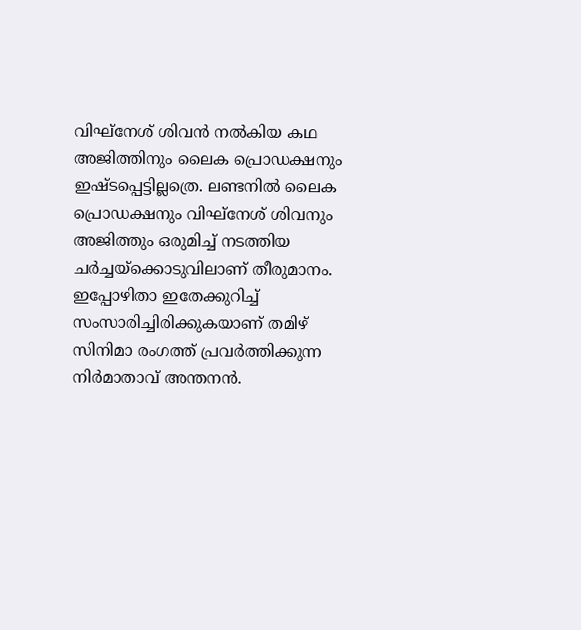വിഘ്നേശ് ശിവൻ നൽകിയ കഥ അജിത്തിനും ലൈക പ്രൊഡക്ഷനും ഇഷ്ടപ്പെട്ടില്ലത്രെ. ലണ്ടനിൽ ലൈക പ്രൊഡക്ഷനും വിഘ്നേശ് ശിവനും അജിത്തും ഒരുമിച്ച് നടത്തിയ ചർച്ചയ്ക്കൊടുവിലാണ് തീരുമാനം. ഇപ്പോഴിതാ ഇതേക്കുറിച്ച് സംസാരിച്ചിരിക്കുകയാണ് തമിഴ് സിനിമാ രംഗത്ത് പ്രവർത്തിക്കുന്ന നിർമാതാവ് അന്തനൻ.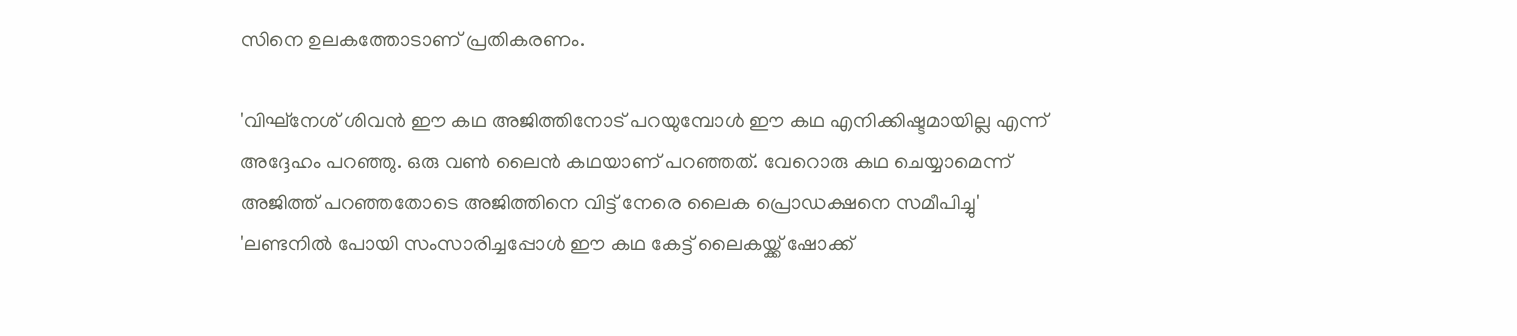സിനെ ഉലകത്തോടാണ് പ്രതികരണം.

'വിഘ്നേശ് ശിവൻ ഈ കഥ അജിത്തിനോട് പറയുമ്പോൾ ഈ കഥ എനിക്കിഷ്ടമായില്ല എന്ന് അദ്ദേഹം പറഞ്ഞു. ഒരു വൺ ലൈൻ കഥയാണ് പറഞ്ഞത്. വേറൊരു കഥ ചെയ്യാമെന്ന് അജിത്ത് പറഞ്ഞതോടെ അജിത്തിനെ വിട്ട് നേരെ ലൈക പ്രൊഡക്ഷനെ സമീപിച്ചു'
'ലണ്ടനിൽ പോയി സംസാരിച്ചപ്പോൾ ഈ കഥ കേട്ട് ലൈകയ്ക്ക് ഷോക്ക്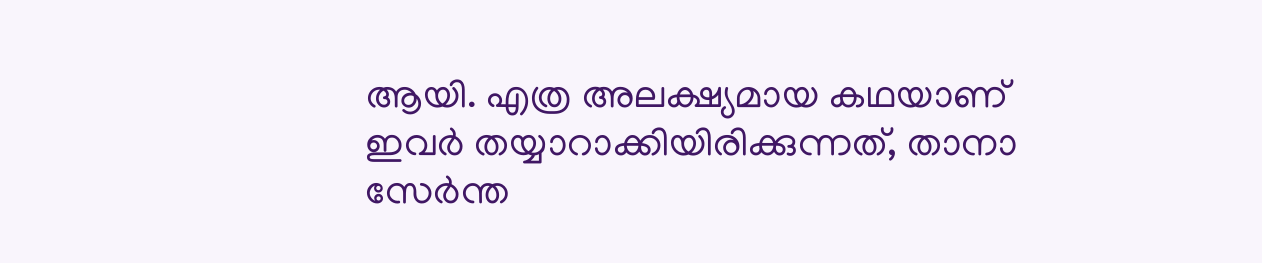ആയി. എത്ര അലക്ഷ്യമായ കഥയാണ് ഇവർ തയ്യാറാക്കിയിരിക്കുന്നത്, താനാ സേർന്ത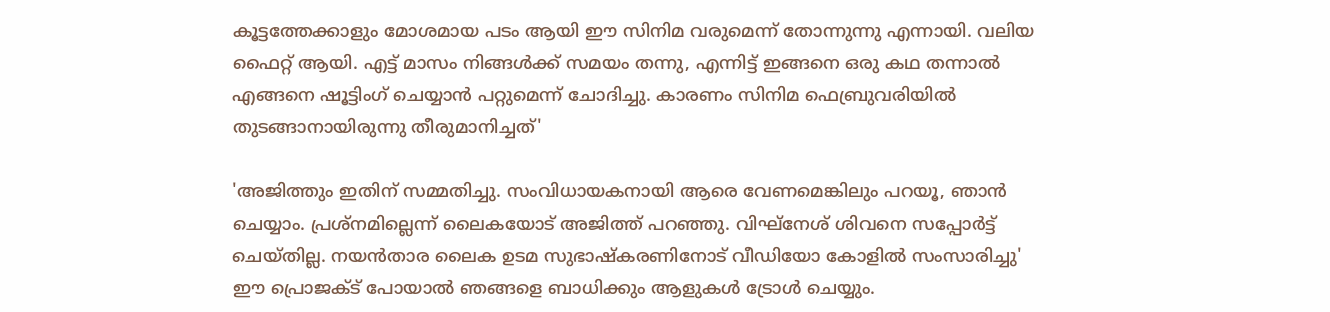കൂട്ടത്തേക്കാളും മോശമായ പടം ആയി ഈ സിനിമ വരുമെന്ന് തോന്നുന്നു എന്നായി. വലിയ ഫൈറ്റ് ആയി. എട്ട് മാസം നിങ്ങൾക്ക് സമയം തന്നു, എന്നിട്ട് ഇങ്ങനെ ഒരു കഥ തന്നാൽ എങ്ങനെ ഷൂട്ടിംഗ് ചെയ്യാൻ പറ്റുമെന്ന് ചോദിച്ചു. കാരണം സിനിമ ഫെബ്രുവരിയിൽ തുടങ്ങാനായിരുന്നു തീരുമാനിച്ചത്'

'അജിത്തും ഇതിന് സമ്മതിച്ചു. സംവിധായകനായി ആരെ വേണമെങ്കിലും പറയൂ, ഞാൻ ചെയ്യാം. പ്രശ്നമില്ലെന്ന് ലൈകയോട് അജിത്ത് പറഞ്ഞു. വിഘ്നേശ് ശിവനെ സപ്പോർട്ട് ചെയ്തില്ല. നയൻതാര ലൈക ഉടമ സുഭാഷ്കരണിനോട് വീഡിയോ കോളിൽ സംസാരിച്ചു'
ഈ പ്രൊജക്ട് പോയാൽ ഞങ്ങളെ ബാധിക്കും ആളുകൾ ട്രോൾ ചെയ്യും.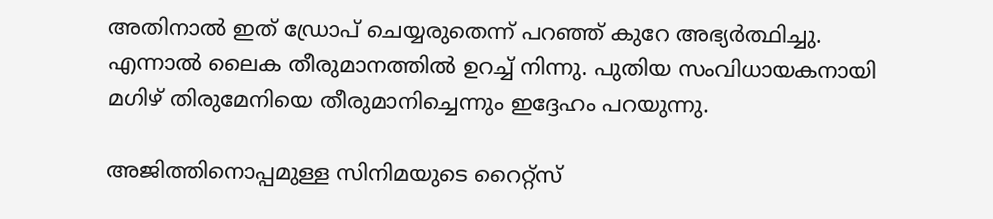അതിനാൽ ഇത് ഡ്രോപ് ചെയ്യരുതെന്ന് പറഞ്ഞ് കുറേ അഭ്യർത്ഥിച്ചു. എന്നാൽ ലൈക തീരുമാനത്തിൽ ഉറച്ച് നിന്നു. പുതിയ സംവിധായകനായി മഗിഴ് തിരുമേനിയെ തീരുമാനിച്ചെന്നും ഇദ്ദേഹം പറയുന്നു.

അജിത്തിനൊപ്പമുള്ള സിനിമയുടെ റൈറ്റ്സ്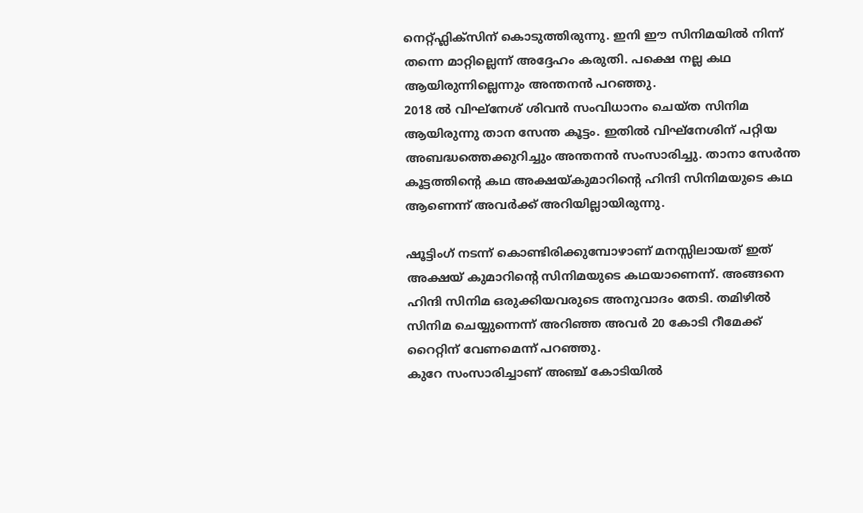നെറ്റ്ഫ്ലിക്സിന് കൊടുത്തിരുന്നു. ഇനി ഈ സിനിമയിൽ നിന്ന് തന്നെ മാറ്റില്ലെന്ന് അദ്ദേഹം കരുതി. പക്ഷെ നല്ല കഥ ആയിരുന്നില്ലെന്നും അന്തനൻ പറഞ്ഞു.
2018 ൽ വിഘ്നേശ് ശിവൻ സംവിധാനം ചെയ്ത സിനിമ ആയിരുന്നു താന സേന്ത കൂട്ടം. ഇതിൽ വിഘ്നേശിന് പറ്റിയ അബദ്ധത്തെക്കുറിച്ചും അന്തനൻ സംസാരിച്ചു. താനാ സേർന്ത കൂട്ടത്തിന്റെ കഥ അക്ഷയ്കുമാറിന്റെ ഹിന്ദി സിനിമയുടെ കഥ ആണെന്ന് അവർക്ക് അറിയില്ലായിരുന്നു.

ഷൂട്ടിംഗ് നടന്ന് കൊണ്ടിരിക്കുമ്പോഴാണ് മനസ്സിലായത് ഇത് അക്ഷയ് കുമാറിന്റെ സിനിമയുടെ കഥയാണെന്ന്. അങ്ങനെ ഹിന്ദി സിനിമ ഒരുക്കിയവരുടെ അനുവാദം തേടി. തമിഴിൽ സിനിമ ചെയ്യുന്നെന്ന് അറിഞ്ഞ അവർ 20 കോടി റീമേക്ക് റൈറ്റിന് വേണമെന്ന് പറഞ്ഞു.
കുറേ സംസാരിച്ചാണ് അഞ്ച് കോടിയിൽ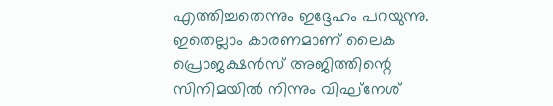എത്തിച്ചതെന്നും ഇദ്ദേഹം പറയുന്നു. ഇതെല്ലാം കാരണമാണ് ലൈക പ്രൊജക്ഷൻസ് അജിത്തിന്റെ സിനിമയിൽ നിന്നും വിഘ്നേശ്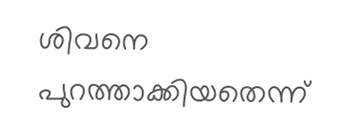ശിവനെ പുറത്താക്കിയതെന്ന്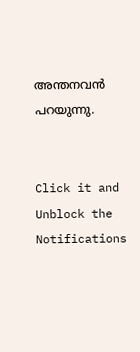അന്തനവൻ പറയുന്നു.


Click it and Unblock the Notifications